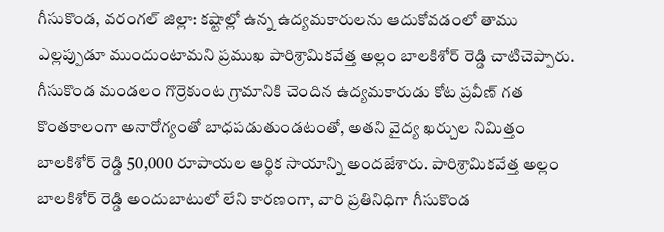గీసుకొండ, వరంగల్ జిల్లా: కష్టాల్లో ఉన్న ఉద్యమకారులను ఆదుకోవడంలో తాము ఎల్లప్పుడూ ముందుంటామని ప్రముఖ పారిశ్రామికవేత్త అల్లం బాలకిశోర్ రెడ్డి చాటిచెప్పారు. గీసుకొండ మండలం గొర్రెకుంట గ్రామానికి చెందిన ఉద్యమకారుడు కోట ప్రవీణ్ గత కొంతకాలంగా అనారోగ్యంతో బాధపడుతుండటంతో, అతని వైద్య ఖర్చుల నిమిత్తం బాలకిశోర్ రెడ్డి 50,000 రూపాయల ఆర్థిక సాయాన్ని అందజేశారు. పారిశ్రామికవేత్త అల్లం బాలకిశోర్ రెడ్డి అందుబాటులో లేని కారణంగా, వారి ప్రతినిధిగా గీసుకొండ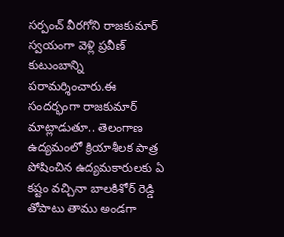సర్పంచ్ వీరగోని రాజకుమార్ స్వయంగా వెళ్లి ప్రవీణ్ కుటుంబాన్ని పరామర్శించారు.ఈ సందర్భంగా రాజకుమార్ మాట్లాడుతూ.. తెలంగాణ ఉద్యమంలో క్రియాశీలక పాత్ర పోషించిన ఉద్యమకారులకు ఏ కష్టం వచ్చినా బాలకిశోర్ రెడ్డి తోపాటు తాము అండగా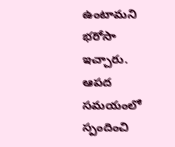ఉంటామని భరోసా ఇచ్చారు. ఆపద సమయంలో స్పందించి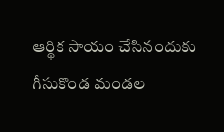ఆర్థిక సాయం చేసినందుకు గీసుకొండ మండల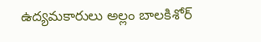ఉద్యమకారులు అల్లం బాలకిశోర్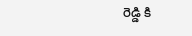రెడ్డి కి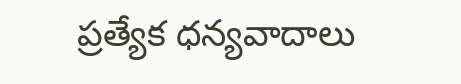ప్రత్యేక ధన్యవాదాలు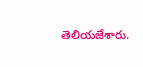తెలియజేశారు.